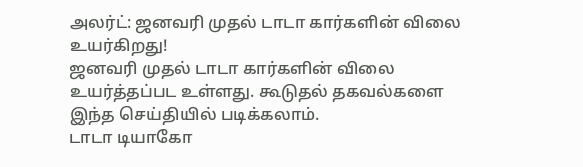அலர்ட்: ஜனவரி முதல் டாடா கார்களின் விலை உயர்கிறது!
ஜனவரி முதல் டாடா கார்களின் விலை உயர்த்தப்பட உள்ளது. கூடுதல் தகவல்களை இந்த செய்தியில் படிக்கலாம்.
டாடா டியாகோ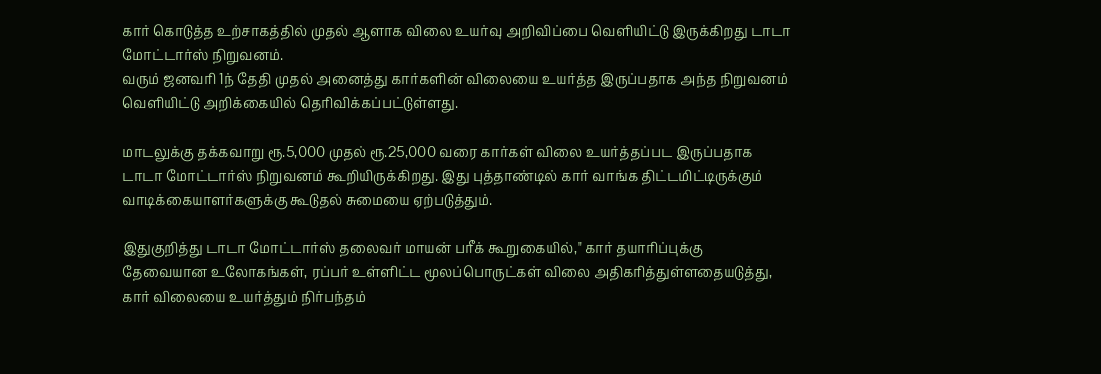கார் கொடுத்த உற்சாகத்தில் முதல் ஆளாக விலை உயர்வு அறிவிப்பை வெளியிட்டு இருக்கிறது டாடா மோட்டார்ஸ் நிறுவனம்.
வரும் ஜனவரி 1ந் தேதி முதல் அனைத்து கார்களின் விலையை உயர்த்த இருப்பதாக அந்த நிறுவனம் வெளியிட்டு அறிக்கையில் தெரிவிக்கப்பட்டுள்ளது.

மாடலுக்கு தக்கவாறு ரூ.5,000 முதல் ரூ.25,000 வரை கார்கள் விலை உயர்த்தப்பட இருப்பதாக டாடா மோட்டார்ஸ் நிறுவனம் கூறியிருக்கிறது. இது புத்தாண்டில் கார் வாங்க திட்டமிட்டிருக்கும் வாடிக்கையாளர்களுக்கு கூடுதல் சுமையை ஏற்படுத்தும்.

இதுகுறித்து டாடா மோட்டார்ஸ் தலைவர் மாயன் பரீக் கூறுகையில்," கார் தயாரிப்புக்கு தேவையான உலோகங்கள், ரப்பர் உள்ளிட்ட மூலப்பொருட்கள் விலை அதிகரித்துள்ளதையடுத்து, கார் விலையை உயர்த்தும் நிர்பந்தம்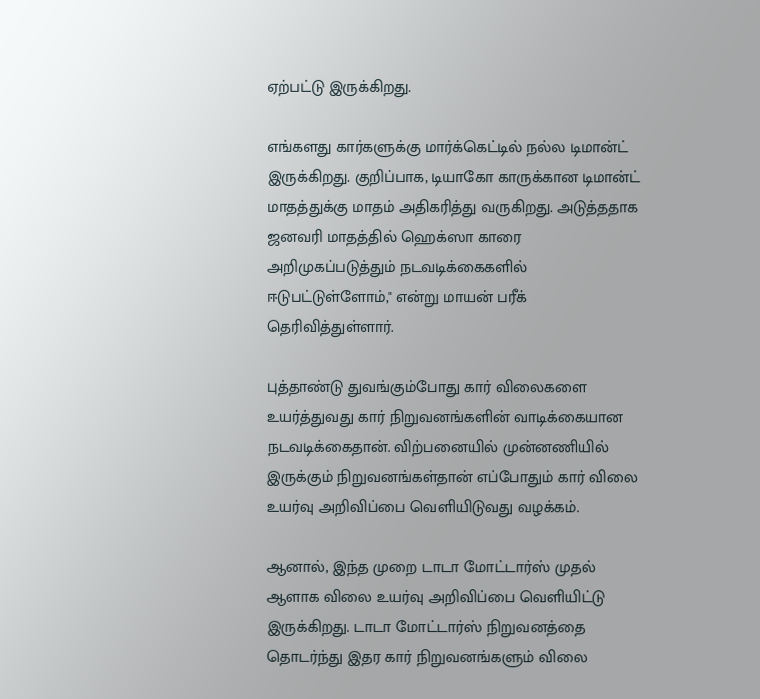ஏற்பட்டு இருக்கிறது.

எங்களது கார்களுக்கு மார்க்கெட்டில் நல்ல டிமான்ட் இருக்கிறது. குறிப்பாக, டியாகோ காருக்கான டிமான்ட் மாதத்துக்கு மாதம் அதிகரித்து வருகிறது. அடுத்ததாக ஜனவரி மாதத்தில் ஹெக்ஸா காரை அறிமுகப்படுத்தும் நடவடிக்கைகளில் ஈடுபட்டுள்ளோம்," என்று மாயன் பரீக் தெரிவித்துள்ளார்.

புத்தாண்டு துவங்கும்போது கார் விலைகளை உயர்த்துவது கார் நிறுவனங்களின் வாடிக்கையான நடவடிக்கைதான். விற்பனையில் முன்னணியில் இருக்கும் நிறுவனங்கள்தான் எப்போதும் கார் விலை உயர்வு அறிவிப்பை வெளியிடுவது வழக்கம்.

ஆனால், இந்த முறை டாடா மோட்டார்ஸ் முதல் ஆளாக விலை உயர்வு அறிவிப்பை வெளியிட்டு இருக்கிறது. டாடா மோட்டார்ஸ் நிறுவனத்தை தொடர்ந்து இதர கார் நிறுவனங்களும் விலை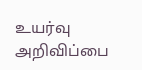உயர்வு அறிவிப்பை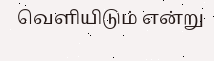வெளியிடும் என்று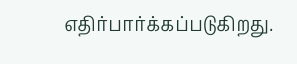எதிர்பார்க்கப்படுகிறது.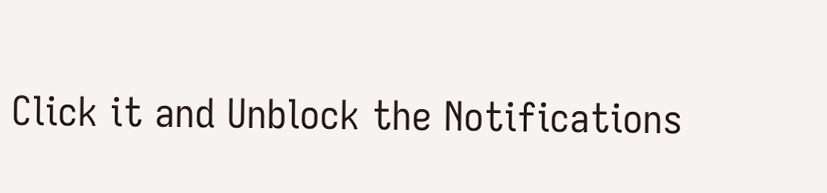Click it and Unblock the Notifications